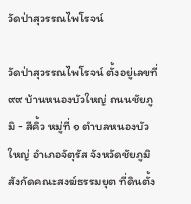วัดป่าสุวรรณไพโรจน์

วัดป่าสุวรรณไพโรจน์ ตั้งอยู่เลขที่ ๙๙ บ้านหนองบัวใหญ่ ถนนชัยภูมิ - สีคิ้ว หมู่ที่ ๑ ตำบลหนองบัวใหญ่ อำเภอจัตุรัส จังหวัดชัยภูมิ สังกัดคณะสงฆ์ธรรมยุต ที่ดินตั้ง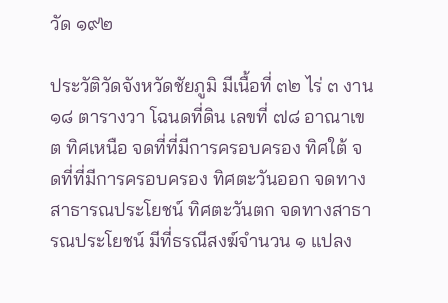วัด ๑๙๒

ประวัติวัดจังหวัดชัยภูมิ มีเนื้อที่ ๓๒ ไร่ ๓ งาน ๑๘ ตารางวา โฉนดที่ดิน เลขที่ ๗๘ อาณาเขต ทิศเหนือ จดที่ที่มีการครอบครอง ทิศใต้ จดที่ที่มีการครอบครอง ทิศตะวันออก จดทางสาธารณประโยชน์ ทิศตะวันตก จดทางสาธารณประโยชน์ มีที่ธรณีสงฆ์จำนวน ๑ แปลง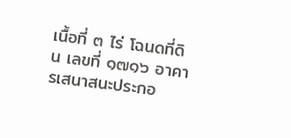เนื้อที่ ๓ ไร่ โฉนดที่ดิน เลขที่ ๑๗๑๖ อาคารเสนาสนะประกอ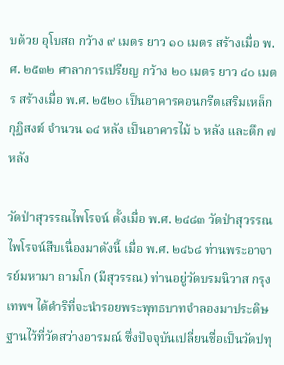บด้วย อุโบสถ กว้าง ๙ เมตร ยาว ๑๐ เมตร สร้างเมื่อ พ.ศ. ๒๕๓๒ ศาลาการเปรียญ กว้าง ๒๐ เมตร ยาว ๔๐ เมตร สร้างเมื่อ พ.ศ. ๒๕๒๐ เป็นอาคารคอนกรีตเสริมเหล็ก กุฏิสงฆ์ จำนวน ๑๔ หลัง เป็นอาคารไม้ ๖ หลัง และตึก ๗ หลัง

วัดป่าสุวรรณไพโรจน์ ตั้งเมื่อ พ.ศ. ๒๔๘๓ วัดป่าสุวรรณไพโรจน์สืบเนื่องมาดังนี้ เมื่อ พ.ศ. ๒๔๖๘ ท่านพระอาจารย์มหามา ถามโก (มีสุวรรณ) ท่านอยู่วัดบรมนิวาส กรุงเทพฯ ได้ดำริที่จะนำรอยพระพุทธบาทจำลองมาประดิษฐานไว้ที่วัดสว่างอารมณ์ ซึ่งปัจจุบันเปลี่ยนชื่อเป็นวัดปทุ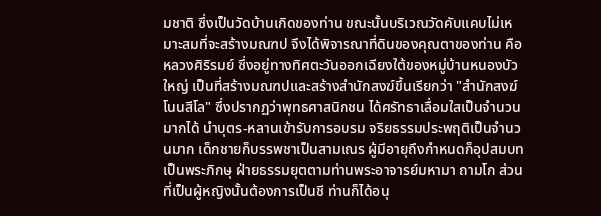มชาติ ซึ่งเป็นวัดบ้านเกิดของท่าน ขณะนั้นบริเวณวัดคับแคบไม่เหมาะสมที่จะสร้างมณฑป จึงได้พิจารณาที่ดินของคุณตาของท่าน คือ หลวงศิริรมย์ ซึ่งอยู่ทางทิศตะวันออกเฉียงใต้ของหมู่บ้านหนองบัวใหญ่ เป็นที่สร้างมณฑปและสร้างสำนักสงฆ์ขึ้นเรียกว่า "สำนักสงฆ์โนนสีโล" ซึ่งปรากฏว่าพุทธศาสนิกชน ได้ศรัทธาเลื่อมใสเป็นจำนวนมากได้ นำบุตร-หลานเข้ารับการอบรม จริยธรรมประพฤติเป็นจำนวนมาก เด็กชายก็บรรพชาเป็นสามเณร ผู้มีอายุถึงกำหนดก็อุปสมบทเป็นพระภิกษุ ฝ่ายธรรมยุตตามท่านพระอาจารย์มหามา ถามโก ส่วนที่เป็นผู้หญิงนั้นต้องการเป็นชี ท่านก็ได้อนุ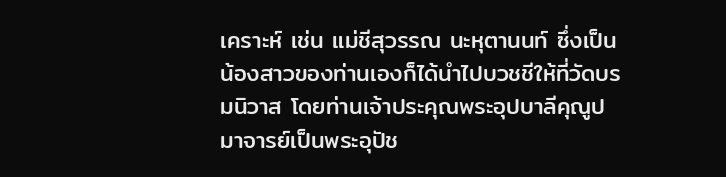เคราะห์ เช่น แม่ชีสุวรรณ นะหุตานนท์ ซึ่งเป็นน้องสาวของท่านเองก็ได้นำไปบวชชีให้ที่วัดบรมนิวาส โดยท่านเจ้าประคุณพระอุปบาลีคุณูปมาจารย์เป็นพระอุปัช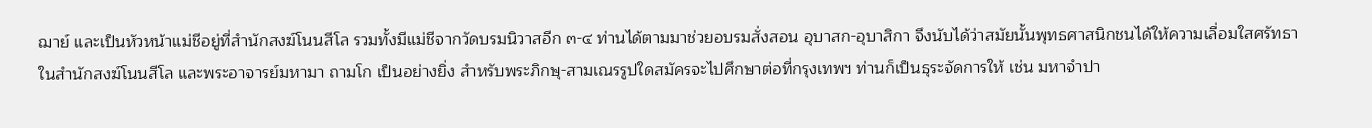ฌาย์ และเป็นหัวหน้าแม่ชีอยู่ที่สำนักสงฆ์โนนสีโล รวมทั้งมีแม่ชีจากวัดบรมนิวาสอีก ๓-๔ ท่านได้ตามมาช่วยอบรมสั่งสอน อุบาสก-อุบาสิกา จึงนับได้ว่าสมัยนั้นพุทธศาสนิกชนได้ให้ความเลื่อมใสศรัทธาในสำนักสงฆ์โนนสีโล และพระอาจารย์มหามา ถามโก เป็นอย่างยิ่ง สำหรับพระภิกษุ-สามเณรรูปใดสมัครจะไปศึกษาต่อที่กรุงเทพฯ ท่านก็เป็นธุระจัดการให้ เช่น มหาจำปา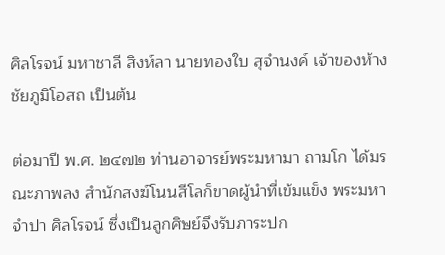ศิลโรจน์ มหาชาลี สิงห์ลา นายทองใบ สุจำนงค์ เจ้าของห้างชัยภูมิโอสถ เป็นต้น

ต่อมาปี พ.ศ. ๒๔๗๒ ท่านอาจารย์พระมหามา ถามโก ได้มรณะภาพลง สำนักสงฆ์โนนสีโลก็ขาดผู้นำที่เข้มแข็ง พระมหาจำปา ศิลโรจน์ ซึ่งเป็นลูกศิษย์จึงรับภาระปก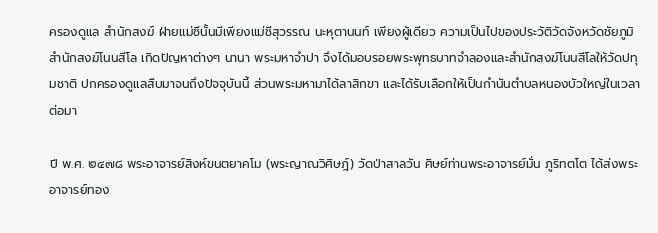ครองดูแล สำนักสงฆ์ ฝ่ายแม่ชีนั้นมีเพียงแม่ชีสุวรรณ นะหุตานนท์ เพียงผู้เดียว ความเป็นไปของประวัติวัดจังหวัดชัยภูมิ สำนักสงฆ์โนนสีโล เกิดปัญหาต่างๆ นานา พระมหาจำปา จึงได้มอบรอยพระพุทธบาทจำลองและสำนักสงฆ์โนนสีโลให้วัดปทุมชาติ ปกครองดูแลสืบมาจนถึงปัจจุบันนี้ ส่วนพระมหามาได้ลาสิกขา และได้รับเลือกให้เป็นกำนันตำบลหนองบัวใหญ่ในเวลาต่อมา

ปี พ.ศ. ๒๔๗๘ พระอาจารย์สิงห์ขนตยาคโม (พระญาณวิศิษฎ์) วัดป่าสาลวัน ศิษย์ท่านพระอาจารย์มั่น ภูริทตโต ได้ส่งพระอาจารย์ทอง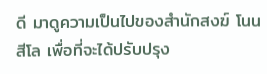ดี มาดูความเป็นไปของสำนักสงฆ์ โนนสีโล เพื่อที่จะได้ปรับปรุง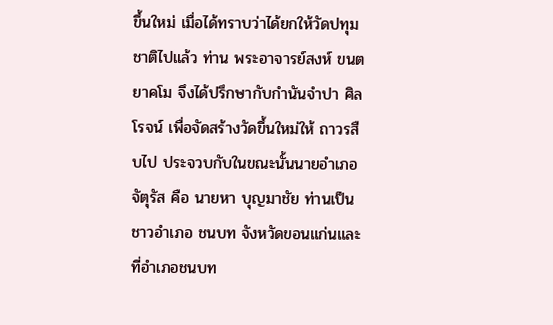ขึ้นใหม่ เมื่อได้ทราบว่าได้ยกให้วัดปทุมชาติไปแล้ว ท่าน พระอาจารย์สงห์ ขนตยาคโม จึงได้ปรึกษากับกำนันจำปา ศิลโรจน์ เพื่อจัดสร้างวัดขึ้นใหม่ให้ ถาวรสืบไป ประจวบกับในขณะนั้นนายอำเภอจัตุรัส คือ นายหา บุญมาชัย ท่านเป็นชาวอำเภอ ชนบท จังหวัดขอนแก่นและที่อำเภอชนบท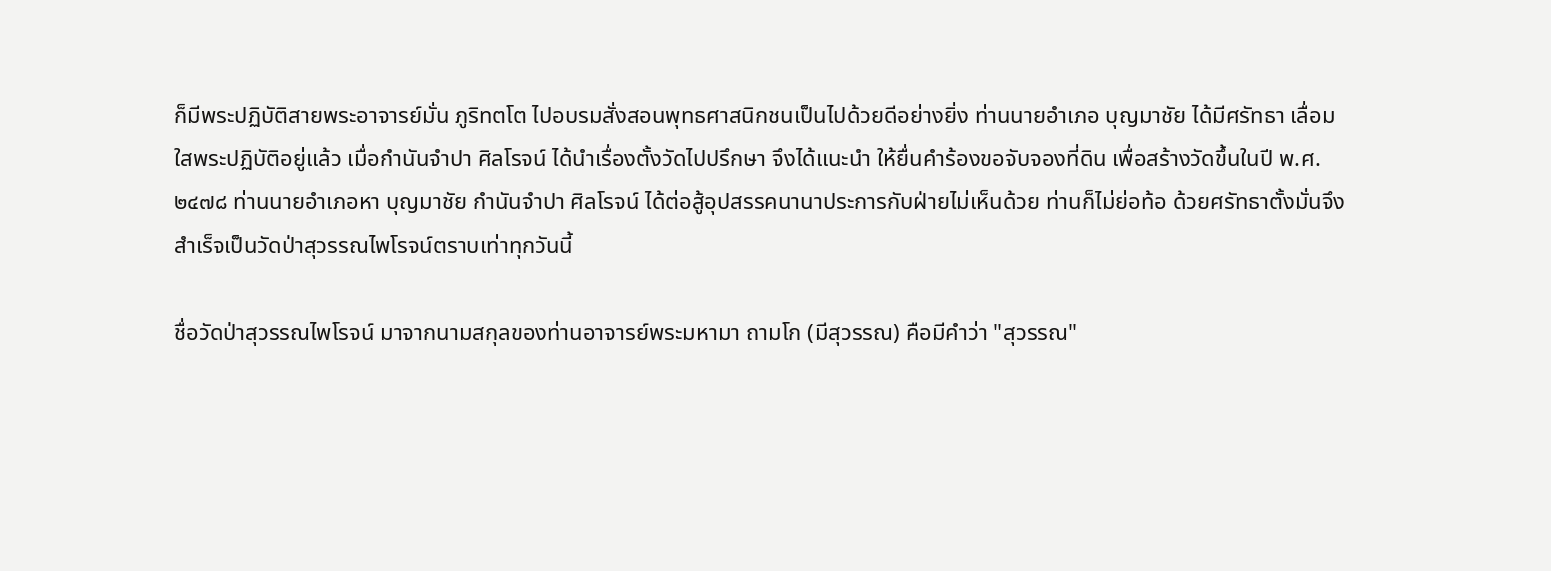ก็มีพระปฏิบัติสายพระอาจารย์มั่น ภูริทตโต ไปอบรมสั่งสอนพุทธศาสนิกชนเป็นไปด้วยดีอย่างยิ่ง ท่านนายอำเภอ บุญมาชัย ได้มีศรัทธา เลื่อมใสพระปฏิบัติอยู่แล้ว เมื่อกำนันจำปา ศิลโรจน์ ได้นำเรื่องตั้งวัดไปปรึกษา จึงได้แนะนำ ให้ยื่นคำร้องขอจับจองที่ดิน เพื่อสร้างวัดขึ้นในปี พ.ศ. ๒๔๗๘ ท่านนายอำเภอหา บุญมาชัย กำนันจำปา ศิลโรจน์ ได้ต่อสู้อุปสรรคนานาประการกับฝ่ายไม่เห็นด้วย ท่านก็ไม่ย่อท้อ ด้วยศรัทธาตั้งมั่นจึงสำเร็จเป็นวัดป่าสุวรรณไพโรจน์ตราบเท่าทุกวันนี้

ชื่อวัดป่าสุวรรณไพโรจน์ มาจากนามสกุลของท่านอาจารย์พระมหามา ถามโก (มีสุวรรณ) คือมีคำว่า "สุวรรณ"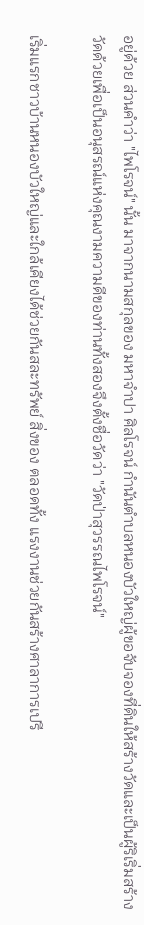อยู่ด้วย ส่วนคำว่า "ไพโรจน์" นั้น มาจากนามสกุลของ มหาจำปา ศิลโรจน์ กำนันตำบลหนองบัวใหญ่ผู้ขอจับจองที่ดินให้สร้างวัดและเป็นผู้ริเริ่มสร้าง วัดด้วยเพื่อเป็นอนุสรณ์แห่งคุณงามความดีของท่านทั้งสองจึงตั้งชื่อวัดว่า "วัดป่าสุวรรณไพโรจน์"

เริ่มแรกชาวบ้านหนองบัวใหญ่และใกล้เคียงได้ช่วยกันสละทรัพย์ สิ่งของ ตลอดทั้ง แรงงานช่วยกันสร้างศาลาการเปรี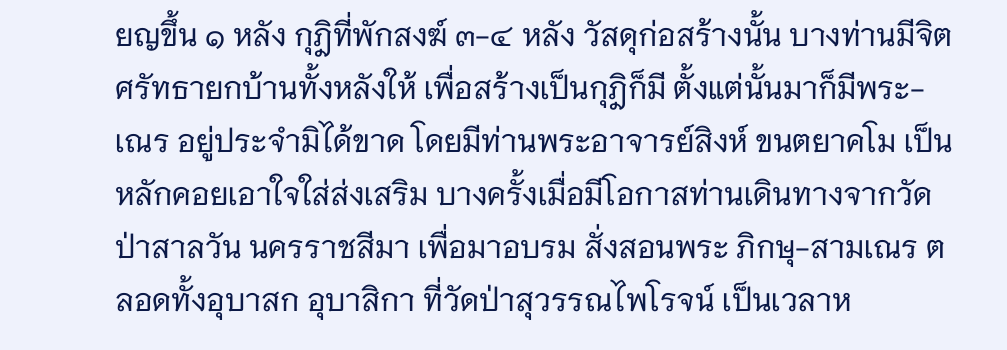ยญขึ้น ๑ หลัง กุฎิที่พักสงฆ์ ๓-๔ หลัง วัสดุก่อสร้างนั้น บางท่านมีจิตศรัทธายกบ้านทั้งหลังให้ เพื่อสร้างเป็นกุฎิก็มี ตั้งแต่นั้นมาก็มีพระ-เณร อยู่ประจำมิได้ขาด โดยมีท่านพระอาจารย์สิงห์ ขนตยาคโม เป็นหลักคอยเอาใจใส่ส่งเสริม บางครั้งเมื่อมีโอกาสท่านเดินทางจากวัดป่าสาลวัน นครราชสีมา เพื่อมาอบรม สั่งสอนพระ ภิกษุ-สามเณร ตลอดทั้งอุบาสก อุบาสิกา ที่วัดป่าสุวรรณไพโรจน์ เป็นเวลาห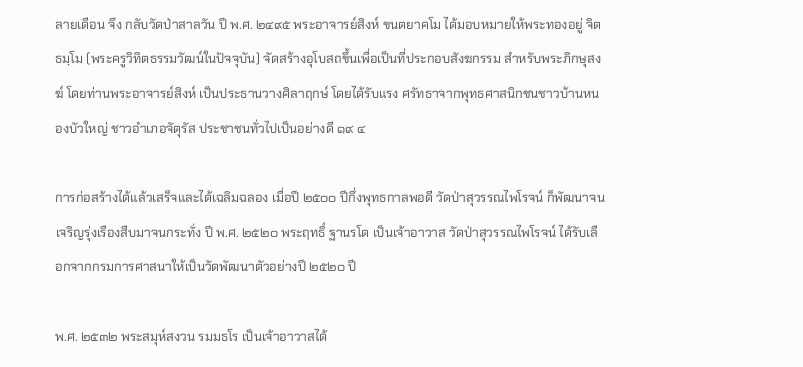ลายเดือน จึง กลับวัดป่าสาลวัน ปี พ.ศ. ๒๔๙๕ พระอาจารย์สิงห์ ขนตยาคโม ได้มอบหมายให้พระทองอยู่ จิตธมฺโม (พระครูวิทิตธรรมวัฒน์ในปัจจุบัน) จัดสร้างอุโบสถขึ้นเพื่อเป็นที่ประกอบสังฆกรรม สำหรับพระภิกษุสงฆ์ โดยท่านพระอาจารย์สิงห์ เป็นประธานวางศิลาฤกษ์ โดยได้รับแรง ศรัทธาจากพุทธศาสนิกชนชาวบ้านหนองบัวใหญ่ ชาวอำเภอจัตุรัส ประชาชนทั่วไปเป็นอย่างดี ๑๙ ๔

การก่อสร้างได้แล้วเสร็จและได้เฉลิมฉลอง เมื่อปี ๒๕๐๐ ปีกึ่งพุทธกาลพอดี วัดป่าสุวรรณไพโรจน์ ก็พัฒนาจนเจริญรุ่งเรืองสืบมาจนกระทั่ง ปี พ.ศ. ๒๕๒๐ พระฤทธิ์ ฐานรโต เป็นเจ้าอาวาส วัดป่าสุวรรณไพโรจน์ ได้รับเลือกจากกรมการศาสนาให้เป็นวัดพัฒนาตัวอย่างปี ๒๕๒๐ ปี

พ.ศ. ๒๕๓๒ พระสมุห์สงวน รมมธโร เป็นเจ้าอาวาสได้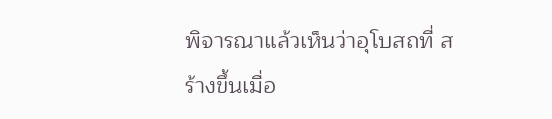พิจารณาแล้วเห็นว่าอุโบสถที่ สร้างขึ้นเมื่อ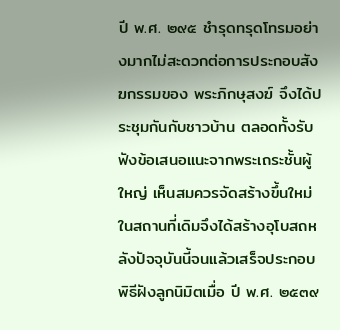ปี พ.ศ. ๒๙๕ ชำรุดทรุดโทรมอย่างมากไม่สะดวกต่อการประกอบสังฆกรรมของ พระภิกษุสงฆ์ จึงได้ประชุมกันกับชาวบ้าน ตลอดทั้งรับฟังข้อเสนอแนะจากพระเถระชั้นผู้ใหญ่ เห็นสมควรจัดสร้างขึ้นใหม่ในสถานที่เดิมจึงได้สร้างอุโบสถหลังปัจจุบันนี้จนแล้วเสร็จประกอบ พิธีฝังลูกนิมิตเมื่อ ปี พ.ศ. ๒๕๓๙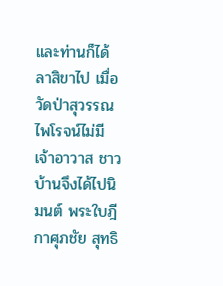และท่านก็ได้ลาสิขาไป เมื่อวัดป่าสุวรรณไพโรจน์ไม่มี เจ้าอาวาส ชาวบ้านจึงได้ไปนิมนต์ พระใบฎีกาศุภชัย สุทธิ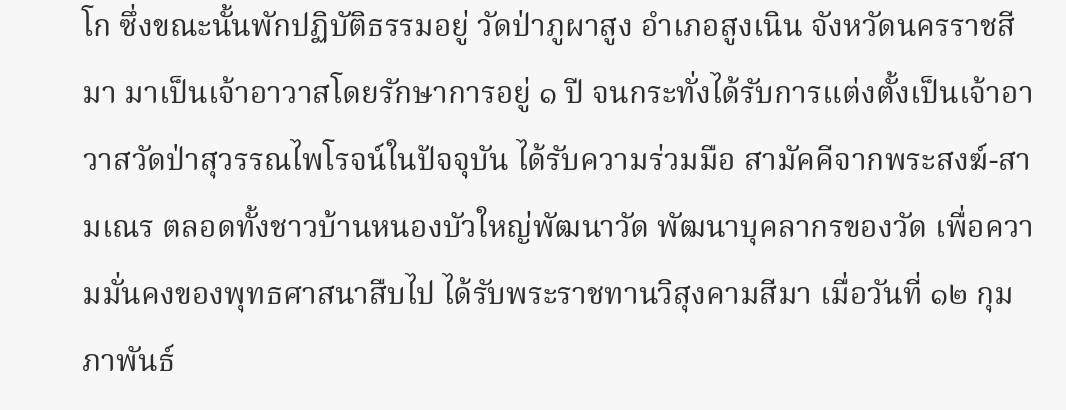โก ซึ่งขณะนั้นพักปฏิบัติธรรมอยู่ วัดป่าภูผาสูง อำเภอสูงเนิน จังหวัดนครราชสีมา มาเป็นเจ้าอาวาสโดยรักษาการอยู่ ๑ ปี จนกระทั่งได้รับการแต่งตั้งเป็นเจ้าอาวาสวัดป่าสุวรรณไพโรจน์ในปัจจุบัน ได้รับความร่วมมือ สามัคคีจากพระสงฆ์-สามเณร ตลอดทั้งชาวบ้านหนองบัวใหญ่พัฒนาวัด พัฒนาบุคลากรของวัด เพื่อความมั่นคงของพุทธศาสนาสืบไป ได้รับพระราชทานวิสุงคามสีมา เมื่อวันที่ ๑๒ กุมภาพันธ์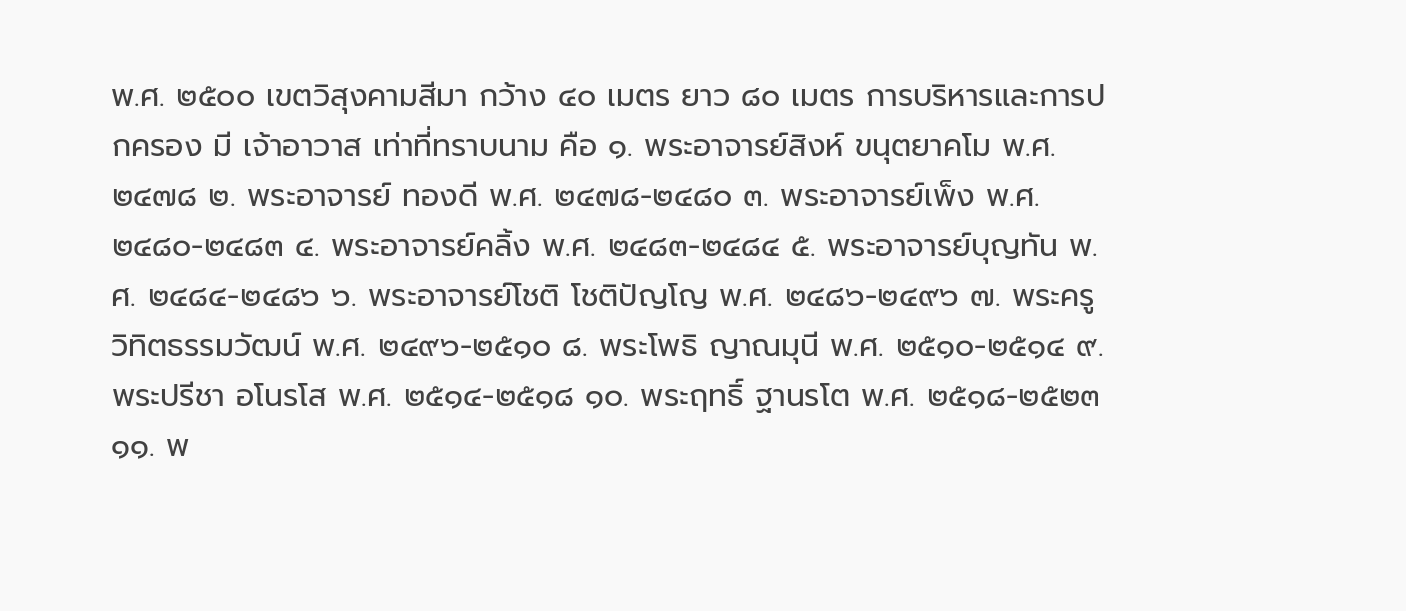พ.ศ. ๒๕๐๐ เขตวิสุงคามสีมา กว้าง ๔๐ เมตร ยาว ๘๐ เมตร การบริหารและการปกครอง มี เจ้าอาวาส เท่าที่ทราบนาม คือ ๑. พระอาจารย์สิงห์ ขนุตยาคโม พ.ศ. ๒๔๗๘ ๒. พระอาจารย์ ทองดี พ.ศ. ๒๔๗๘-๒๔๘๐ ๓. พระอาจารย์เพ็ง พ.ศ. ๒๔๘๐-๒๔๘๓ ๔. พระอาจารย์คลิ้ง พ.ศ. ๒๔๘๓-๒๔๘๔ ๕. พระอาจารย์บุญทัน พ.ศ. ๒๔๘๔-๒๔๘๖ ๖. พระอาจารย์โชติ โชติปัญโญ พ.ศ. ๒๔๘๖-๒๔๙๖ ๗. พระครูวิทิตธรรมวัฒน์ พ.ศ. ๒๔๙๖-๒๕๑๐ ๘. พระโพธิ ญาณมุนี พ.ศ. ๒๕๑๐-๒๕๑๔ ๙. พระปรีชา อโนรโส พ.ศ. ๒๕๑๔-๒๕๑๘ ๑๐. พระฤทธิ์ ฐานรโต พ.ศ. ๒๕๑๘-๒๕๒๓ ๑๑. พ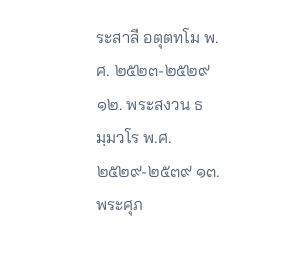ระสาลี อตุตทโม พ.ศ. ๒๕๒๓-๒๕๒๙ ๑๒. พระสงวน ธมฺมวโร พ.ศ. ๒๕๒๙-๒๕๓๙ ๑๓. พระศุภ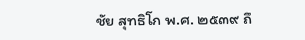ชัย สุทธิโก พ.ศ. ๒๕๓๙ ถึ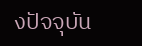งปัจจุบัน